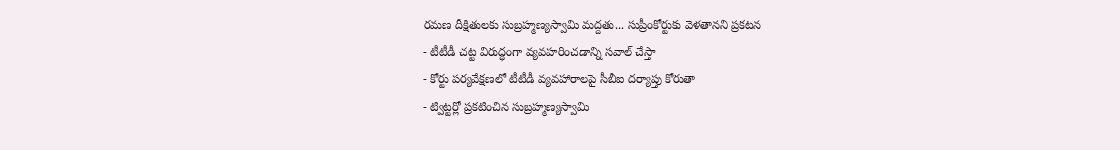రమణ దీక్షితులకు సుబ్రహ్మణ్యస్వామి మద్దతు... సుప్రీంకోర్టుకు వెళతానని ప్రకటన
- టీటీడీ చట్ట విరుద్ధంగా వ్యవహరించడాన్ని సవాల్ చేస్తా
- కోర్టు పర్యవేక్షణలో టీటీడీ వ్యవహారాలపై సీబీఐ దర్యాప్తు కోరుతా
- ట్విట్టర్లో ప్రకటించిన సుబ్రహ్మణ్యస్వామి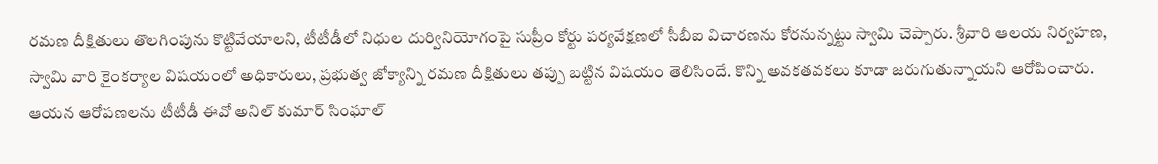రమణ దీక్షితులు తొలగింపును కొట్టివేయాలని, టీటీడీలో నిధుల దుర్వినియోగంపై సుప్రీం కోర్టు పర్యవేక్షణలో సీబీఐ విచారణను కోరనున్నట్టు స్వామి చెప్పారు. శ్రీవారి ఆలయ నిర్వహణ, స్వామి వారి కైంకర్యాల విషయంలో అధికారులు, ప్రభుత్వ జోక్యాన్ని రమణ దీక్షితులు తప్పు బట్టిన విషయం తెలిసిందే. కొన్ని అవకతవకలు కూడా జరుగుతున్నాయని ఆరోపించారు. ఆయన ఆరోపణలను టీటీడీ ఈవో అనిల్ కుమార్ సింఘాల్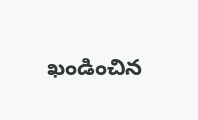ఖండించిన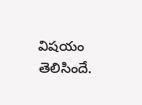విషయం తెలిసిందే.